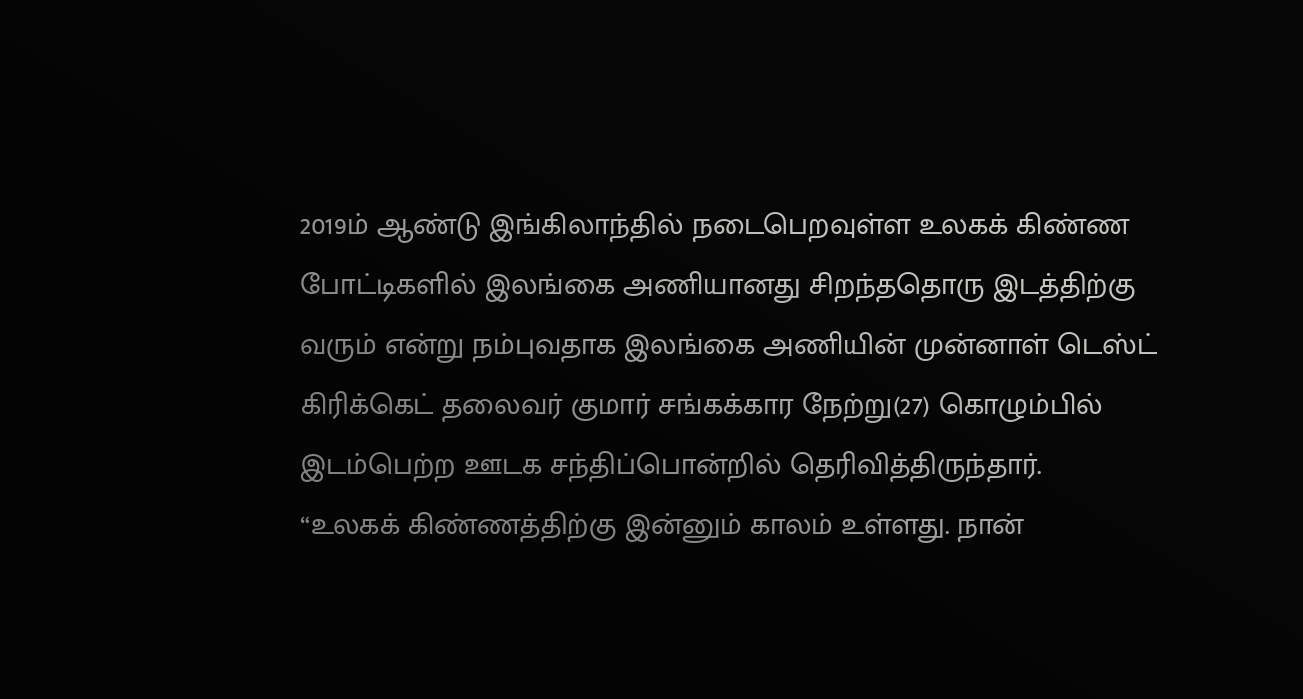2019ம் ஆண்டு இங்கிலாந்தில் நடைபெறவுள்ள உலகக் கிண்ண போட்டிகளில் இலங்கை அணியானது சிறந்ததொரு இடத்திற்கு வரும் என்று நம்புவதாக இலங்கை அணியின் முன்னாள் டெஸ்ட் கிரிக்கெட் தலைவர் குமார் சங்கக்கார நேற்று(27) கொழும்பில் இடம்பெற்ற ஊடக சந்திப்பொன்றில் தெரிவித்திருந்தார்.
“உலகக் கிண்ணத்திற்கு இன்னும் காலம் உள்ளது. நான்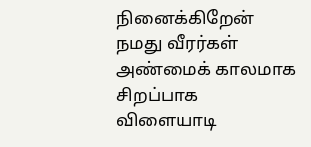நினைக்கிறேன் நமது வீரர்கள் அண்மைக் காலமாக சிறப்பாக விளையாடி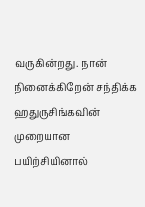வருகின்றது. நான் நினைக்கிறேன் சந்திக்க ஹதுருசிங்கவின் முறையான பயிற்சியினால்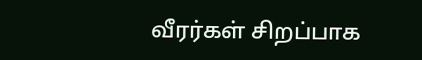வீரர்கள் சிறப்பாக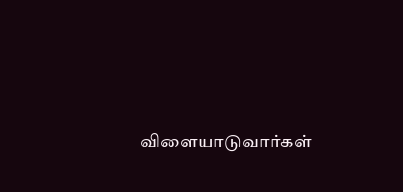விளையாடுவார்கள்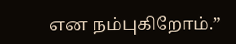என நம்புகிறோம்.”